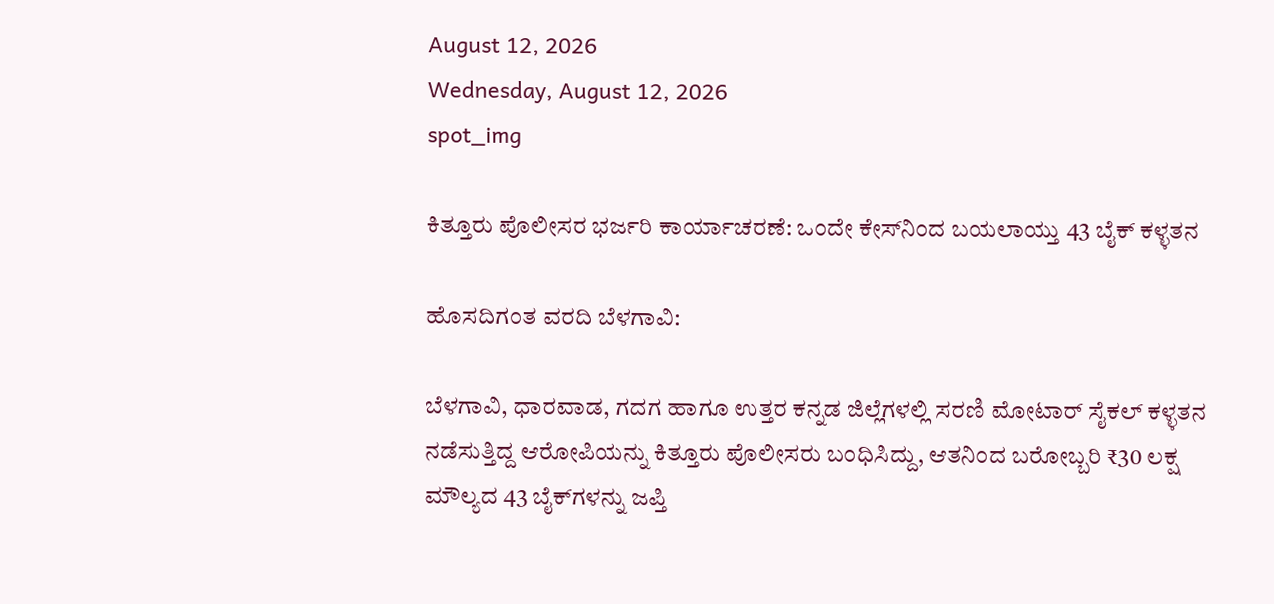August 12, 2026
Wednesday, August 12, 2026
spot_img

ಕಿತ್ತೂರು ಪೊಲೀಸರ ಭರ್ಜರಿ ಕಾರ್ಯಾಚರಣೆ: ಒಂದೇ ಕೇಸ್‌ನಿಂದ ಬಯಲಾಯ್ತು 43 ಬೈಕ್ ಕಳ್ಳತನ

ಹೊಸದಿಗಂತ ವರದಿ ಬೆಳಗಾವಿ:

ಬೆಳಗಾವಿ, ಧಾರವಾಡ, ಗದಗ ಹಾಗೂ ಉತ್ತರ ಕನ್ನಡ ಜಿಲ್ಲೆಗಳಲ್ಲಿ ಸರಣಿ ಮೋಟಾರ್ ಸೈಕಲ್ ಕಳ್ಳತನ ನಡೆಸುತ್ತಿದ್ದ ಆರೋಪಿಯನ್ನು ಕಿತ್ತೂರು ಪೊಲೀಸರು ಬಂಧಿಸಿದ್ದು, ಆತನಿಂದ ಬರೋಬ್ಬರಿ ₹30 ಲಕ್ಷ ಮೌಲ್ಯದ 43 ಬೈಕ್‌ಗಳನ್ನು ಜಪ್ತಿ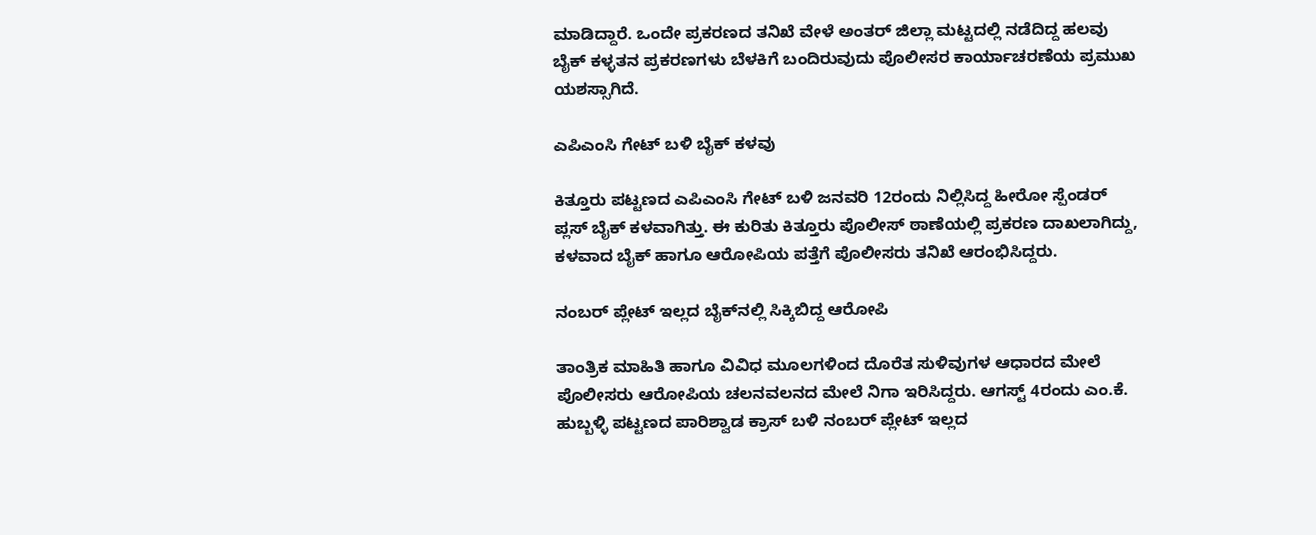ಮಾಡಿದ್ದಾರೆ. ಒಂದೇ ಪ್ರಕರಣದ ತನಿಖೆ ವೇಳೆ ಅಂತರ್ ಜಿಲ್ಲಾ ಮಟ್ಟದಲ್ಲಿ ನಡೆದಿದ್ದ ಹಲವು ಬೈಕ್ ಕಳ್ಳತನ ಪ್ರಕರಣಗಳು ಬೆಳಕಿಗೆ ಬಂದಿರುವುದು ಪೊಲೀಸರ ಕಾರ್ಯಾಚರಣೆಯ ಪ್ರಮುಖ ಯಶಸ್ಸಾಗಿದೆ.

ಎಪಿಎಂಸಿ ಗೇಟ್ ಬಳಿ ಬೈಕ್ ಕಳವು

ಕಿತ್ತೂರು ಪಟ್ಟಣದ ಎಪಿಎಂಸಿ ಗೇಟ್ ಬಳಿ ಜನವರಿ 12ರಂದು ನಿಲ್ಲಿಸಿದ್ದ ಹೀರೋ ಸ್ಪೆಂಡರ್ ಪ್ಲಸ್ ಬೈಕ್ ಕಳವಾಗಿತ್ತು. ಈ ಕುರಿತು ಕಿತ್ತೂರು ಪೊಲೀಸ್ ಠಾಣೆಯಲ್ಲಿ ಪ್ರಕರಣ ದಾಖಲಾಗಿದ್ದು, ಕಳವಾದ ಬೈಕ್ ಹಾಗೂ ಆರೋಪಿಯ ಪತ್ತೆಗೆ ಪೊಲೀಸರು ತನಿಖೆ ಆರಂಭಿಸಿದ್ದರು.

ನಂಬರ್ ಪ್ಲೇಟ್ ಇಲ್ಲದ ಬೈಕ್‌ನಲ್ಲಿ ಸಿಕ್ಕಿಬಿದ್ದ ಆರೋಪಿ

ತಾಂತ್ರಿಕ ಮಾಹಿತಿ ಹಾಗೂ ವಿವಿಧ ಮೂಲಗಳಿಂದ ದೊರೆತ ಸುಳಿವುಗಳ ಆಧಾರದ ಮೇಲೆ ಪೊಲೀಸರು ಆರೋಪಿಯ ಚಲನವಲನದ ಮೇಲೆ ನಿಗಾ ಇರಿಸಿದ್ದರು. ಆಗಸ್ಟ್ 4ರಂದು ಎಂ.ಕೆ. ಹುಬ್ಬಳ್ಳಿ ಪಟ್ಟಣದ ಪಾರಿಶ್ವಾಡ ಕ್ರಾಸ್ ಬಳಿ ನಂಬರ್ ಪ್ಲೇಟ್ ಇಲ್ಲದ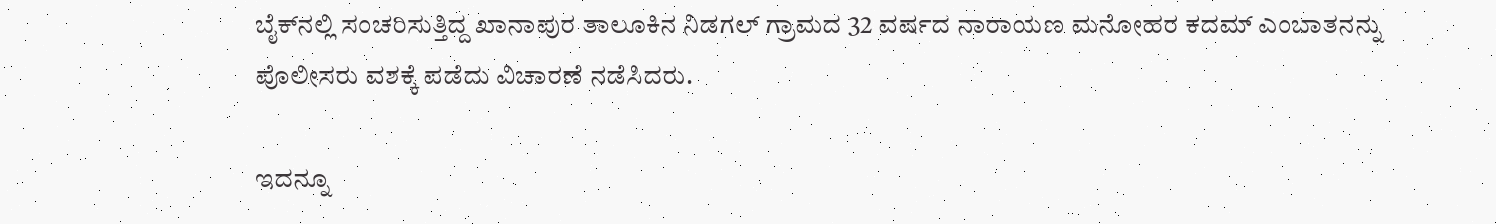ಬೈಕ್‌ನಲ್ಲಿ ಸಂಚರಿಸುತ್ತಿದ್ದ ಖಾನಾಪುರ ತಾಲೂಕಿನ ನಿಡಗಲ್ ಗ್ರಾಮದ 32 ವರ್ಷದ ನಾರಾಯಣ ಮನೋಹರ ಕದಮ್ ಎಂಬಾತನನ್ನು ಪೊಲೀಸರು ವಶಕ್ಕೆ ಪಡೆದು ವಿಚಾರಣೆ ನಡೆಸಿದರು.

ಇದನ್ನೂ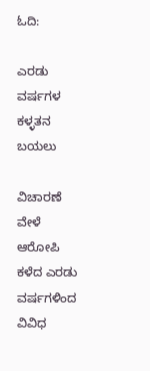ಓದಿ:

ಎರಡು ವರ್ಷಗಳ ಕಳ್ಳತನ ಬಯಲು

ವಿಚಾರಣೆ ವೇಳೆ ಆರೋಪಿ ಕಳೆದ ಎರಡು ವರ್ಷಗಳಿಂದ ವಿವಿಧ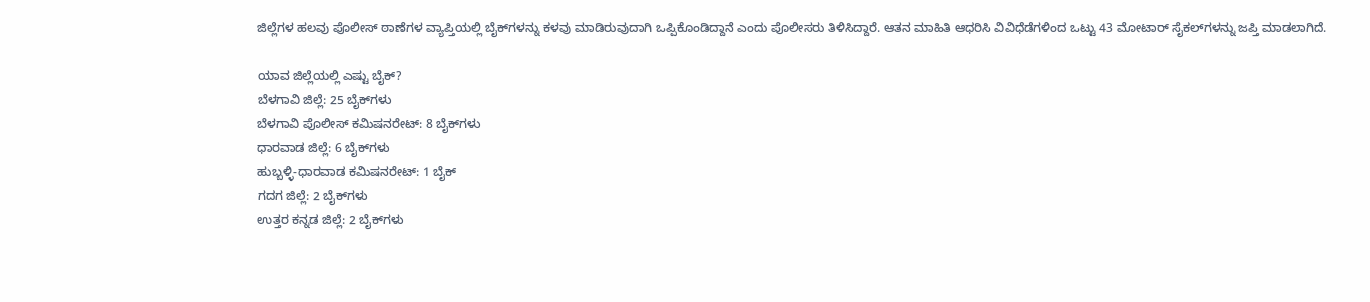ಜಿಲ್ಲೆಗಳ ಹಲವು ಪೊಲೀಸ್ ಠಾಣೆಗಳ ವ್ಯಾಪ್ತಿಯಲ್ಲಿ ಬೈಕ್‌ಗಳನ್ನು ಕಳವು ಮಾಡಿರುವುದಾಗಿ ಒಪ್ಪಿಕೊಂಡಿದ್ದಾನೆ ಎಂದು ಪೊಲೀಸರು ತಿಳಿಸಿದ್ದಾರೆ. ಆತನ ಮಾಹಿತಿ ಆಧರಿಸಿ ವಿವಿಧೆಡೆಗಳಿಂದ ಒಟ್ಟು 43 ಮೋಟಾರ್ ಸೈಕಲ್‌ಗಳನ್ನು ಜಪ್ತಿ ಮಾಡಲಾಗಿದೆ.

ಯಾವ ಜಿಲ್ಲೆಯಲ್ಲಿ ಎಷ್ಟು ಬೈಕ್?
ಬೆಳಗಾವಿ ಜಿಲ್ಲೆ: 25 ಬೈಕ್‌ಗಳು
ಬೆಳಗಾವಿ ಪೊಲೀಸ್ ಕಮಿಷನರೇಟ್: 8 ಬೈಕ್‌ಗಳು
ಧಾರವಾಡ ಜಿಲ್ಲೆ: 6 ಬೈಕ್‌ಗಳು
ಹುಬ್ಬಳ್ಳಿ-ಧಾರವಾಡ ಕಮಿಷನರೇಟ್: 1 ಬೈಕ್
ಗದಗ ಜಿಲ್ಲೆ: 2 ಬೈಕ್‌ಗಳು
ಉತ್ತರ ಕನ್ನಡ ಜಿಲ್ಲೆ: 2 ಬೈಕ್‌ಗಳು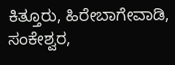ಕಿತ್ತೂರು, ಹಿರೇಬಾಗೇವಾಡಿ, ಸಂಕೇಶ್ವರ,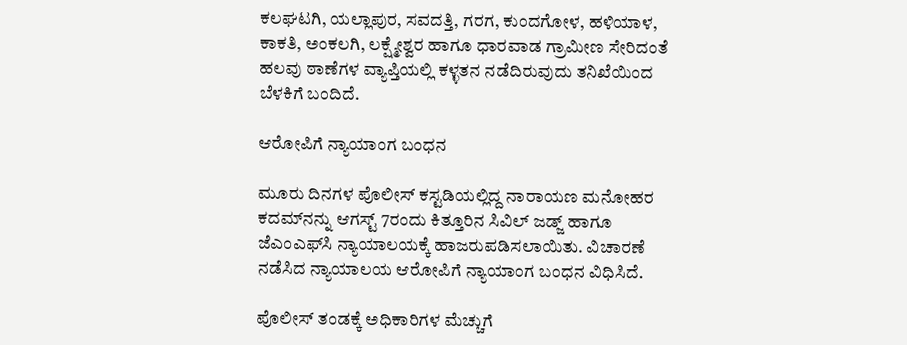ಕಲಘಟಗಿ, ಯಲ್ಲಾಪುರ, ಸವದತ್ತಿ, ಗರಗ, ಕುಂದಗೋಳ, ಹಳಿಯಾಳ, ಕಾಕತಿ, ಅಂಕಲಗಿ, ಲಕ್ಷ್ಮೇಶ್ವರ ಹಾಗೂ ಧಾರವಾಡ ಗ್ರಾಮೀಣ ಸೇರಿದಂತೆ ಹಲವು ಠಾಣೆಗಳ ವ್ಯಾಪ್ತಿಯಲ್ಲಿ ಕಳ್ಳತನ ನಡೆದಿರುವುದು ತನಿಖೆಯಿಂದ ಬೆಳಕಿಗೆ ಬಂದಿದೆ.

ಆರೋಪಿಗೆ ನ್ಯಾಯಾಂಗ ಬಂಧನ

ಮೂರು ದಿನಗಳ ಪೊಲೀಸ್ ಕಸ್ಟಡಿಯಲ್ಲಿದ್ದ ನಾರಾಯಣ ಮನೋಹರ ಕದಮ್‌ನನ್ನು ಆಗಸ್ಟ್ 7ರಂದು ಕಿತ್ತೂರಿನ ಸಿವಿಲ್ ಜಡ್ಜ್ ಹಾಗೂ ಜೆಎಂಎಫ್‌ಸಿ ನ್ಯಾಯಾಲಯಕ್ಕೆ ಹಾಜರುಪಡಿಸಲಾಯಿತು. ವಿಚಾರಣೆ ನಡೆಸಿದ ನ್ಯಾಯಾಲಯ ಆರೋಪಿಗೆ ನ್ಯಾಯಾಂಗ ಬಂಧನ ವಿಧಿಸಿದೆ.

ಪೊಲೀಸ್ ತಂಡಕ್ಕೆ ಅಧಿಕಾರಿಗಳ ಮೆಚ್ಚುಗೆ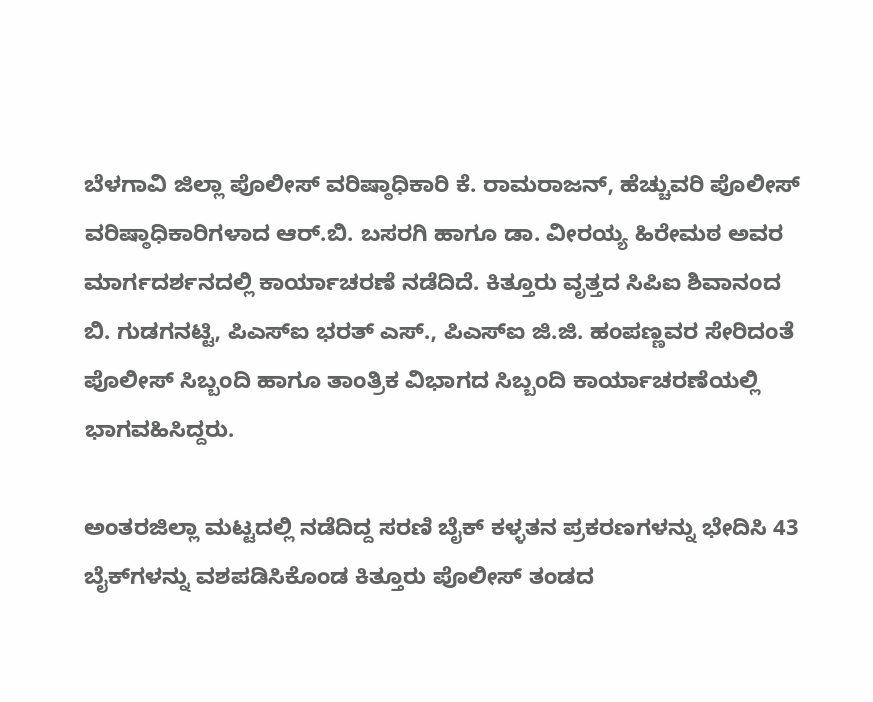ಬೆಳಗಾವಿ ಜಿಲ್ಲಾ ಪೊಲೀಸ್ ವರಿಷ್ಠಾಧಿಕಾರಿ ಕೆ. ರಾಮರಾಜನ್, ಹೆಚ್ಚುವರಿ ಪೊಲೀಸ್ ವರಿಷ್ಠಾಧಿಕಾರಿಗಳಾದ ಆರ್.ಬಿ. ಬಸರಗಿ ಹಾಗೂ ಡಾ. ವೀರಯ್ಯ ಹಿರೇಮಠ ಅವರ ಮಾರ್ಗದರ್ಶನದಲ್ಲಿ ಕಾರ್ಯಾಚರಣೆ ನಡೆದಿದೆ. ಕಿತ್ತೂರು ವೃತ್ತದ ಸಿಪಿಐ ಶಿವಾನಂದ ಬಿ. ಗುಡಗನಟ್ಟಿ, ಪಿಎಸ್‌ಐ ಭರತ್ ಎಸ್., ಪಿಎಸ್‌ಐ ಜಿ.ಜಿ. ಹಂಪಣ್ಣವರ ಸೇರಿದಂತೆ ಪೊಲೀಸ್ ಸಿಬ್ಬಂದಿ ಹಾಗೂ ತಾಂತ್ರಿಕ ವಿಭಾಗದ ಸಿಬ್ಬಂದಿ ಕಾರ್ಯಾಚರಣೆಯಲ್ಲಿ ಭಾಗವಹಿಸಿದ್ದರು.

ಅಂತರಜಿಲ್ಲಾ ಮಟ್ಟದಲ್ಲಿ ನಡೆದಿದ್ದ ಸರಣಿ ಬೈಕ್ ಕಳ್ಳತನ ಪ್ರಕರಣಗಳನ್ನು ಭೇದಿಸಿ 43 ಬೈಕ್‌ಗಳನ್ನು ವಶಪಡಿಸಿಕೊಂಡ ಕಿತ್ತೂರು ಪೊಲೀಸ್ ತಂಡದ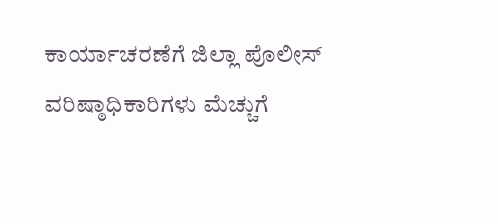ಕಾರ್ಯಾಚರಣೆಗೆ ಜಿಲ್ಲಾ ಪೊಲೀಸ್ ವರಿಷ್ಠಾಧಿಕಾರಿಗಳು ಮೆಚ್ಚುಗೆ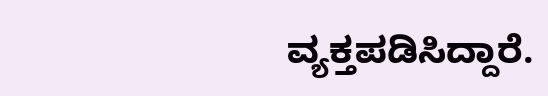ವ್ಯಕ್ತಪಡಿಸಿದ್ದಾರೆ.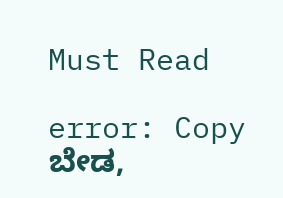Must Read

error: Copy ಬೇಡ,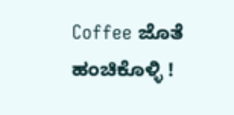Coffee ಜೊತೆ ಹಂಚಿಕೊಳ್ಳಿ !